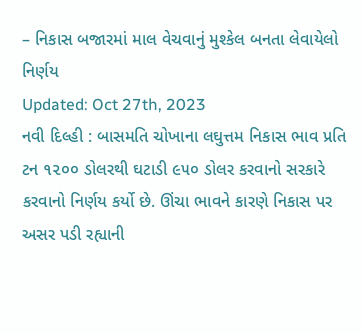– નિકાસ બજારમાં માલ વેચવાનું મુશ્કેલ બનતા લેવાયેલો નિર્ણય
Updated: Oct 27th, 2023
નવી દિલ્હી : બાસમતિ ચોખાના લઘુત્તમ નિકાસ ભાવ પ્રતિ ટન ૧૨૦૦ ડોલરથી ઘટાડી ૯૫૦ ડોલર કરવાનો સરકારે કરવાનો નિર્ણય કર્યો છે. ઊંચા ભાવને કારણે નિકાસ પર અસર પડી રહ્યાની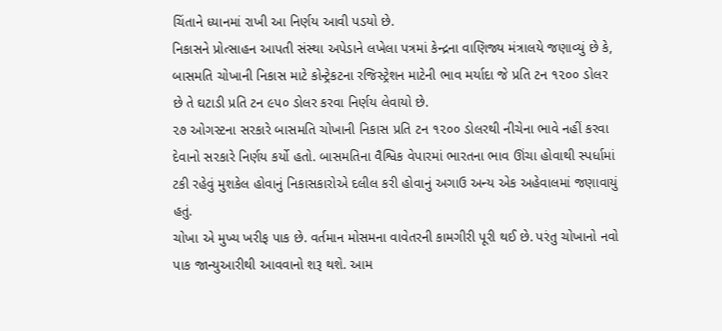ચિંતાને ધ્યાનમાં રાખી આ નિર્ણય આવી પડયો છે.
નિકાસને પ્રોત્સાહન આપતી સંસ્થા અપેડાને લખેલા પત્રમાં કેન્દ્રના વાણિજ્ય મંત્રાલયે જણાવ્યું છે કે, બાસમતિ ચોખાની નિકાસ માટે કોન્ટ્રેકટના રજિસ્ટ્રેશન માટેની ભાવ મર્યાદા જે પ્રતિ ટન ૧૨૦૦ ડોલર છે તે ઘટાડી પ્રતિ ટન ૯૫૦ ડોલર કરવા નિર્ણય લેવાયો છે.
૨૭ ઓગસ્ટના સરકારે બાસમતિ ચોખાની નિકાસ પ્રતિ ટન ૧૨૦૦ ડોલરથી નીચેના ભાવે નહીં કરવા દેવાનો સરકારે નિર્ણય કર્યો હતો. બાસમતિના વૈશ્વિક વેપારમાં ભારતના ભાવ ઊંચા હોવાથી સ્પર્ધામાં ટકી રહેવું મુશકેલ હોવાનું નિકાસકારોએ દલીલ કરી હોવાનું અગાઉ અન્ય એક અહેવાલમાં જણાવાયું હતું.
ચોખા એ મુખ્ય ખરીફ પાક છે. વર્તમાન મોસમના વાવેતરની કામગીરી પૂરી થઈ છે. પરંતુ ચોખાનો નવો પાક જાન્યુઆરીથી આવવાનો શરૂ થશે. આમ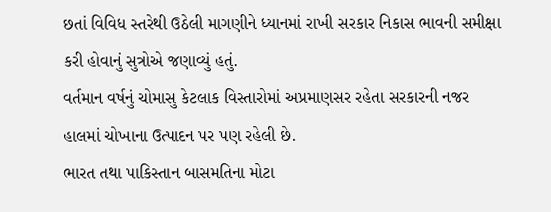છતાં વિવિધ સ્તરેથી ઉઠેલી માગણીને ધ્યાનમાં રાખી સરકાર નિકાસ ભાવની સમીક્ષા કરી હોવાનું સુત્રોએ જણાવ્યું હતું.
વર્તમાન વર્ષનું ચોમાસુ કેટલાક વિસ્તારોમાં અપ્રમાણસર રહેતા સરકારની નજર હાલમાં ચોખાના ઉત્પાદન પર પણ રહેલી છે.
ભારત તથા પાકિસ્તાન બાસમતિના મોટા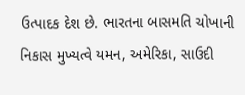ઉત્પાદક દેશ છે. ભારતના બાસમતિ ચોખાની નિકાસ મુખ્યત્વે યમન, અમેરિકા, સાઉદી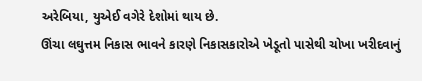અરેબિયા, યુએઈ વગેરે દેશોમાં થાય છે.
ઊંચા લઘુત્તમ નિકાસ ભાવને કારણે નિકાસકારોએ ખેડૂતો પાસેથી ચોખા ખરીદવાનું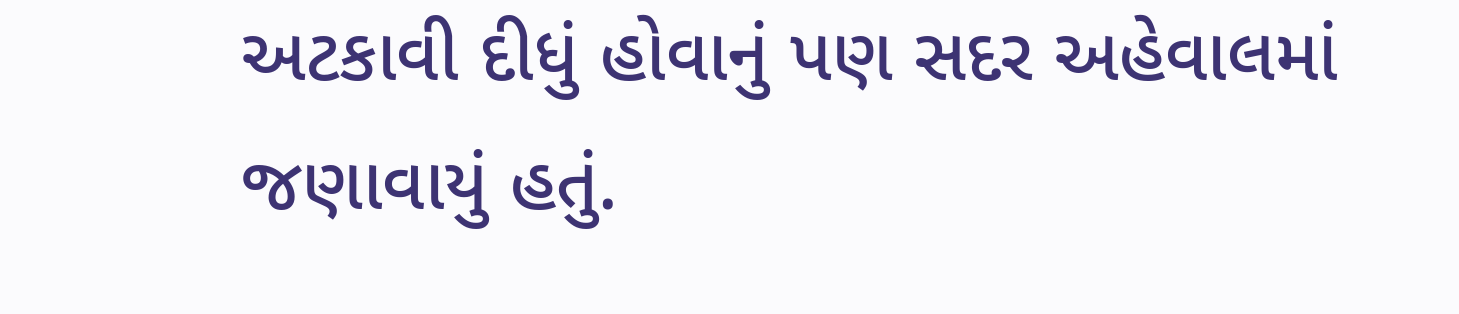અટકાવી દીધું હોવાનું પણ સદર અહેવાલમાં જણાવાયું હતું.